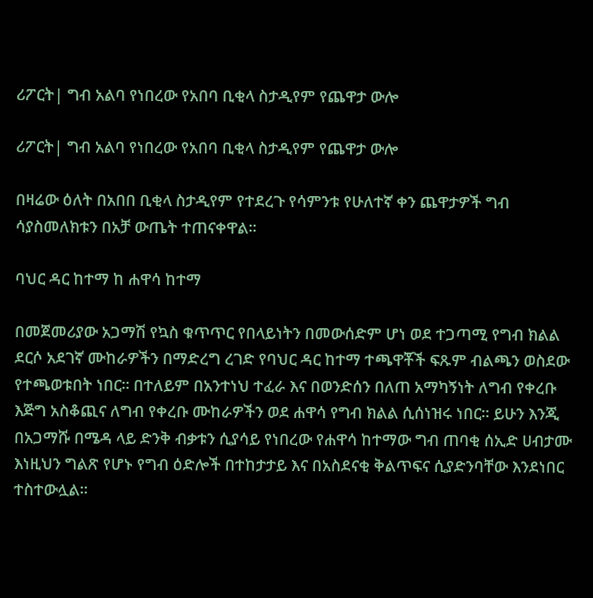ሪፖርት| ግብ አልባ የነበረው የአበባ ቢቂላ ስታዲየም የጨዋታ ውሎ

ሪፖርት| ግብ አልባ የነበረው የአበባ ቢቂላ ስታዲየም የጨዋታ ውሎ

በዛሬው ዕለት በአበበ ቢቂላ ስታዲየም የተደረጉ የሳምንቱ የሁለተኛ ቀን ጨዋታዎች ግብ ሳያስመለክቱን በአቻ ውጤት ተጠናቀዋል።

ባህር ዳር ከተማ ከ ሐዋሳ ከተማ

በመጀመሪያው አጋማሽ የኳስ ቁጥጥር የበላይነትን በመውሰድም ሆነ ወደ ተጋጣሚ የግብ ክልል ደርሶ አደገኛ ሙከራዎችን በማድረግ ረገድ የባህር ዳር ከተማ ተጫዋቾች ፍጹም ብልጫን ወስደው የተጫወቱበት ነበር። በተለይም በአንተነህ ተፈራ እና በወንድሰን በለጠ አማካኝነት ለግብ የቀረቡ እጅግ አስቆጪና ለግብ የቀረቡ ሙከራዎችን ወደ ሐዋሳ የግብ ክልል ሲሰነዝሩ ነበር። ይሁን እንጂ በአጋማሹ በሜዳ ላይ ድንቅ ብቃቱን ሲያሳይ የነበረው የሐዋሳ ከተማው ግብ ጠባቂ ሰኢድ ሀብታሙ እነዚህን ግልጽ የሆኑ የግብ ዕድሎች በተከታታይ እና በአስደናቂ ቅልጥፍና ሲያድንባቸው እንደነበር ተስተውሏል።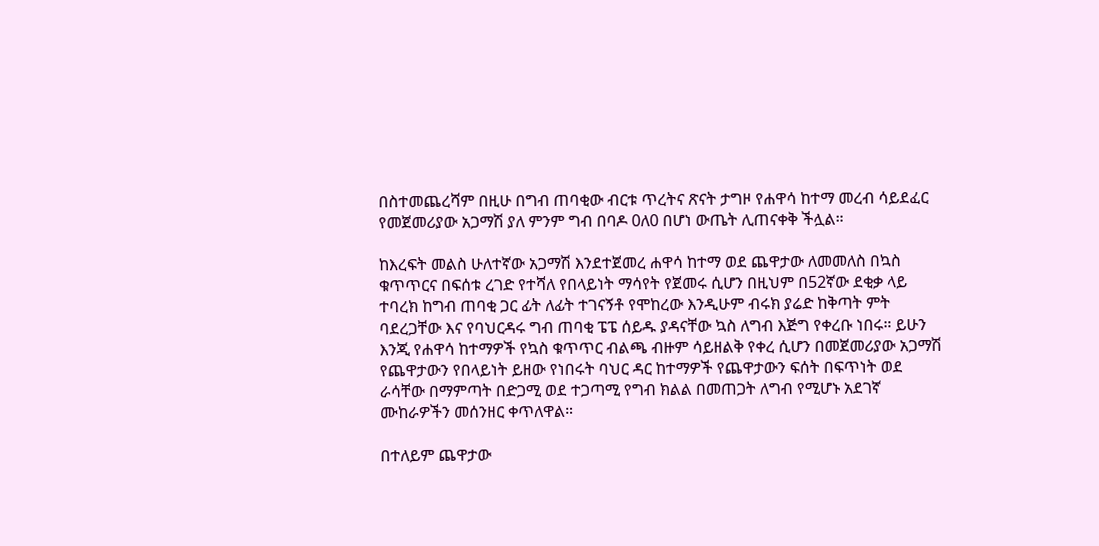በስተመጨረሻም በዚሁ በግብ ጠባቂው ብርቱ ጥረትና ጽናት ታግዞ የሐዋሳ ከተማ መረብ ሳይደፈር የመጀመሪያው አጋማሽ ያለ ምንም ግብ በባዶ 0ለ0 በሆነ ውጤት ሊጠናቀቅ ችሏል።

ከእረፍት መልስ ሁለተኛው አጋማሽ እንደተጀመረ ሐዋሳ ከተማ ወደ ጨዋታው ለመመለስ በኳስ ቁጥጥርና በፍሰቱ ረገድ የተሻለ የበላይነት ማሳየት የጀመሩ ሲሆን በዚህም በ52ኛው ደቂቃ ላይ ተባረክ ከግብ ጠባቂ ጋር ፊት ለፊት ተገናኝቶ የሞከረው እንዲሁም ብሩክ ያሬድ ከቅጣት ምት ባደረጋቸው እና የባህርዳሩ ግብ ጠባቂ ፔፔ ሰይዱ ያዳናቸው ኳስ ለግብ እጅግ የቀረቡ ነበሩ። ይሁን እንጂ የሐዋሳ ከተማዎች የኳስ ቁጥጥር ብልጫ ብዙም ሳይዘልቅ የቀረ ሲሆን በመጀመሪያው አጋማሽ የጨዋታውን የበላይነት ይዘው የነበሩት ባህር ዳር ከተማዎች የጨዋታውን ፍሰት በፍጥነት ወደ ራሳቸው በማምጣት በድጋሚ ወደ ተጋጣሚ የግብ ክልል በመጠጋት ለግብ የሚሆኑ አደገኛ ሙከራዎችን መሰንዘር ቀጥለዋል።

በተለይም ጨዋታው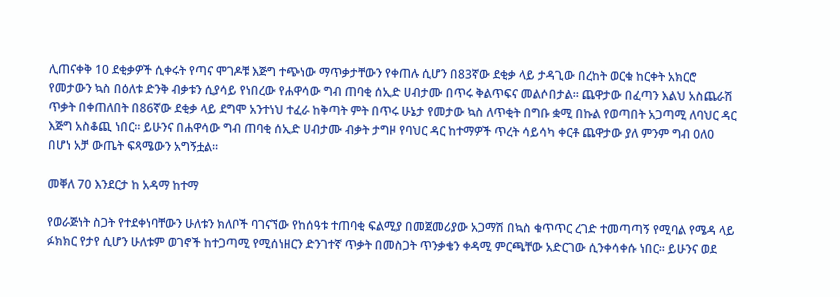ሊጠናቀቅ 10 ደቂቃዎች ሲቀሩት የጣና ሞገዶቹ እጅግ ተጭነው ማጥቃታቸውን የቀጠሉ ሲሆን በ83ኛው ደቂቃ ላይ ታዳጊው በረከት ወርቁ ከርቀት አክርሮ የመታውን ኳስ በዕለቱ ድንቅ ብቃቱን ሲያሳይ የነበረው የሐዋሳው ግብ ጠባቂ ሰኢድ ሀብታሙ በጥሩ ቅልጥፍና መልሶበታል። ጨዋታው በፈጣን እልህ አስጨራሽ ጥቃት በቀጠለበት በ86ኛው ደቂቃ ላይ ደግሞ አንተነህ ተፈራ ከቅጣት ምት በጥሩ ሁኔታ የመታው ኳስ ለጥቂት በግቡ ቋሚ በኩል የወጣበት አጋጣሚ ለባህር ዳር እጅግ አስቆጪ ነበር። ይሁንና በሐዋሳው ግብ ጠባቂ ሰኢድ ሀብታሙ ብቃት ታግዞ የባህር ዳር ከተማዎች ጥረት ሳይሳካ ቀርቶ ጨዋታው ያለ ምንም ግብ 0ለ0 በሆነ አቻ ውጤት ፍጻሜውን አግኝቷል።

መቐለ 70 እንደርታ ከ አዳማ ከተማ

የወራጅነት ስጋት የተደቀነባቸውን ሁለቱን ክለቦች ባገናኘው የከሰዓቱ ተጠባቂ ፍልሚያ በመጀመሪያው አጋማሽ በኳስ ቁጥጥር ረገድ ተመጣጣኝ የሚባል የሜዳ ላይ ፉክክር የታየ ሲሆን ሁለቱም ወገኖች ከተጋጣሚ የሚሰነዘርን ድንገተኛ ጥቃት በመስጋት ጥንቃቄን ቀዳሚ ምርጫቸው አድርገው ሲንቀሳቀሱ ነበር። ይሁንና ወደ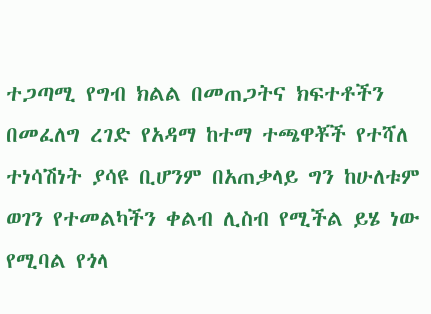ተጋጣሚ የግብ ክልል በመጠጋትና ክፍተቶችን በመፈለግ ረገድ የአዳማ ከተማ ተጫዋቾች የተሻለ ተነሳሽነት ያሳዩ ቢሆንም በአጠቃላይ ግን ከሁለቱም ወገን የተመልካችን ቀልብ ሊስብ የሚችል ይሄ ነው የሚባል የጎላ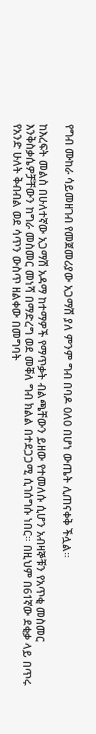የግብ ሙከራ ሳይመዘገብ የመጀመሪያው አጋማሽ ያለ ምንም ግብ በባዶ 0ለ0 በሆነ ውጤት ሊጠናቀቅ ችሏል።

ከእረፍት መልስ በሁለተኛው አጋማሽ አዳማ ከተማዎች የማጥቃት ብልጫቸውን ይዘው የተመለሱ ሲሆን አብዛኞቹን የአጥቂ መስመር እንቅስቃሴዎቻቸውን ከግራ መስመር መነሻ በማድረግ ወደ መቐለ ግብ ክልል በተደጋጋሚ ሲገሰግሱ ነበር። በዚህም በ61ኛው ደቂቃ ላይ በጥሩ የአንድ ሁለት ቅብብል ወደ ሳጥን ውስጥ ዘልቀው በመግባት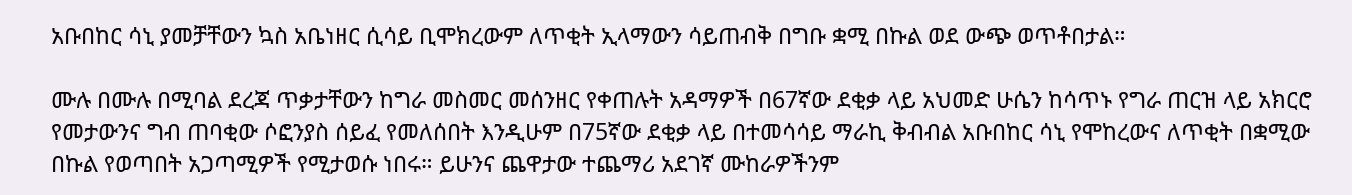አቡበከር ሳኒ ያመቻቸውን ኳስ አቤነዘር ሲሳይ ቢሞክረውም ለጥቂት ኢላማውን ሳይጠብቅ በግቡ ቋሚ በኩል ወደ ውጭ ወጥቶበታል።

ሙሉ በሙሉ በሚባል ደረጃ ጥቃታቸውን ከግራ መስመር መሰንዘር የቀጠሉት አዳማዎች በ67ኛው ደቂቃ ላይ አህመድ ሁሴን ከሳጥኑ የግራ ጠርዝ ላይ አክርሮ የመታውንና ግብ ጠባቂው ሶፎንያስ ሰይፈ የመለሰበት እንዲሁም በ75ኛው ደቂቃ ላይ በተመሳሳይ ማራኪ ቅብብል አቡበከር ሳኒ የሞከረውና ለጥቂት በቋሚው በኩል የወጣበት አጋጣሚዎች የሚታወሱ ነበሩ። ይሁንና ጨዋታው ተጨማሪ አደገኛ ሙከራዎችንም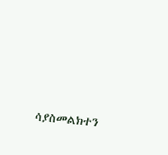ሳያስመልክተን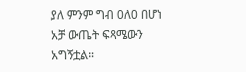ያለ ምንም ግብ 0ለ0 በሆነ አቻ ውጤት ፍጻሜውን አግኝቷል።